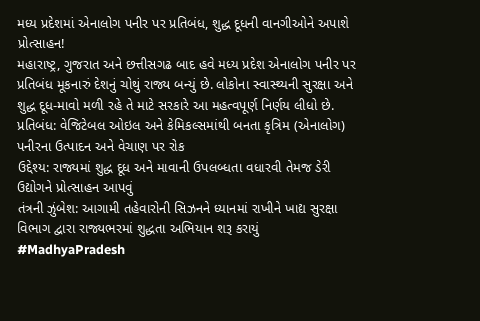મધ્ય પ્રદેશમાં એનાલોગ પનીર પર પ્રતિબંધ, શુદ્ધ દૂધની વાનગીઓને અપાશે પ્રોત્સાહન!
મહારાષ્ટ્ર, ગુજરાત અને છત્તીસગઢ બાદ હવે મધ્ય પ્રદેશ એનાલોગ પનીર પર પ્રતિબંધ મૂકનારું દેશનું ચોથું રાજ્ય બન્યું છે. લોકોના સ્વાસ્થ્યની સુરક્ષા અને શુદ્ધ દૂધ-માવો મળી રહે તે માટે સરકારે આ મહત્વપૂર્ણ નિર્ણય લીધો છે.
પ્રતિબંધ: વેજિટેબલ ઓઇલ અને કેમિકલ્સમાંથી બનતા કૃત્રિમ (એનાલોગ) પનીરના ઉત્પાદન અને વેચાણ પર રોક
ઉદ્દેશ્ય: રાજ્યમાં શુદ્ધ દૂધ અને માવાની ઉપલબ્ધતા વધારવી તેમજ ડેરી ઉદ્યોગને પ્રોત્સાહન આપવું
તંત્રની ઝુંબેશ: આગામી તહેવારોની સિઝનને ધ્યાનમાં રાખીને ખાદ્ય સુરક્ષા વિભાગ દ્વારા રાજ્યભરમાં શુદ્ધતા અભિયાન શરૂ કરાયું
#MadhyaPradesh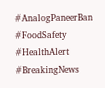#AnalogPaneerBan #FoodSafety #HealthAlert #BreakingNews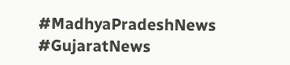#MadhyaPradeshNews #GujaratNews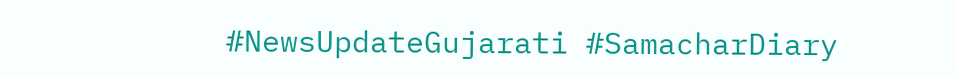#NewsUpdateGujarati #SamacharDiary